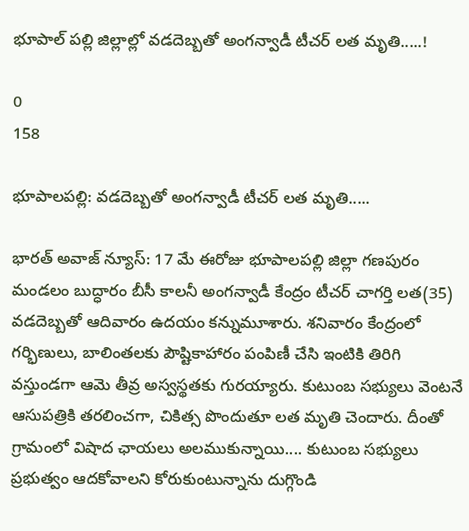భూపాల్ పల్లి జిల్లాల్లో వడదెబ్బతో అంగన్వాడీ టీచర్ లత మృతి.....!

0
158

భూపాలపల్లి: వడదెబ్బతో అంగన్వాడీ టీచర్ లత మృతి.....

భారత్ అవాజ్ న్యూస్: 17 మే ఈరోజు భూపాలపల్లి జిల్లా గణపురం మండలం బుద్ధారం బీసీ కాలనీ అంగన్వాడీ కేంద్రం టీచర్ చాగర్తి లత(35) వడదెబ్బతో ఆదివారం ఉదయం కన్నుమూశారు. శనివారం కేంద్రంలో గర్భిణులు, బాలింతలకు పౌష్టికాహారం పంపిణీ చేసి ఇంటికి తిరిగి వస్తుండగా ఆమె తీవ్ర అస్వస్థతకు గురయ్యారు. కుటుంబ సభ్యులు వెంటనే ఆసుపత్రికి తరలించగా, చికిత్స పొందుతూ లత మృతి చెందారు. దీంతో గ్రామంలో విషాద ఛాయలు అలముకున్నాయి.... కుటుంబ సభ్యులు ప్రభుత్వం ఆదకోవాలని కోరుకుంటున్నాను దుగ్గొండి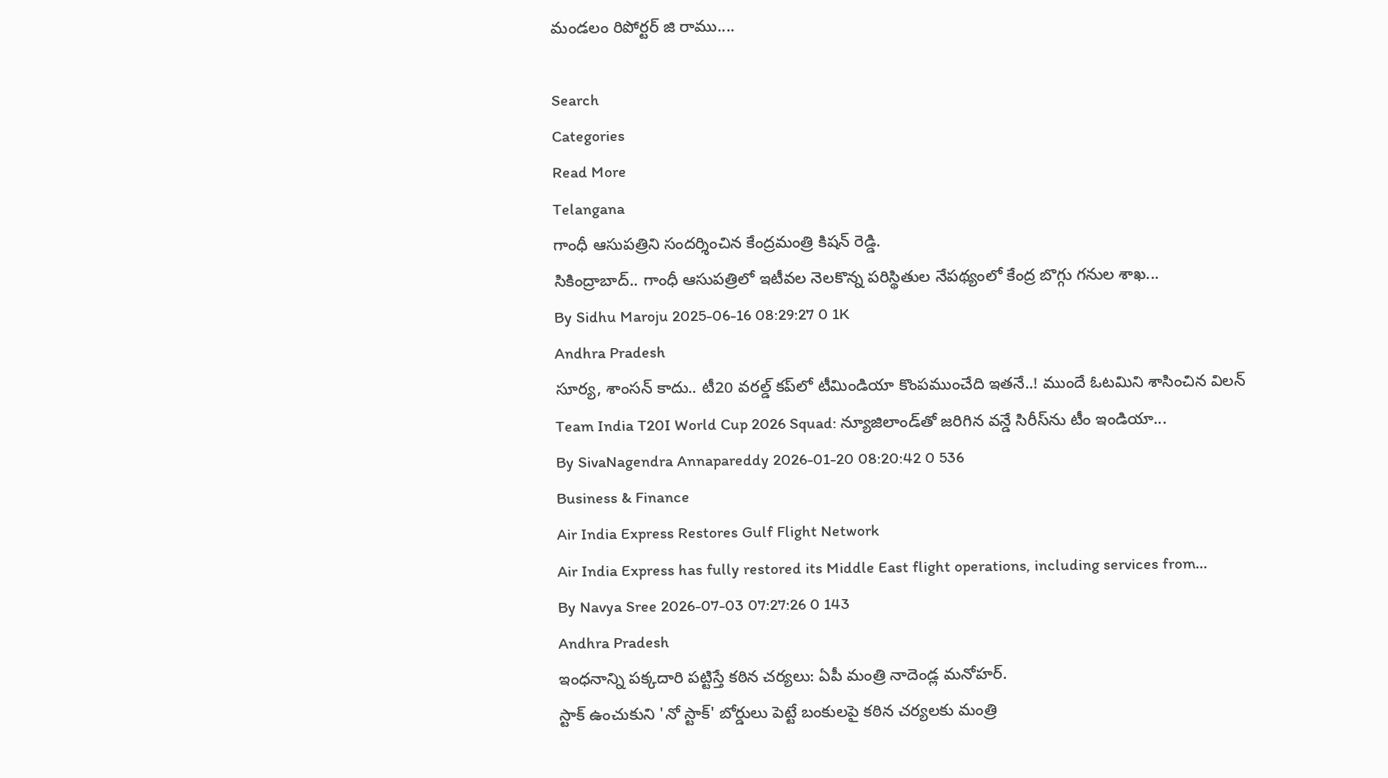మండలం రిపోర్టర్ జి రాము....

Search
Categories
Read More
Telangana
గాంధీ ఆసుపత్రిని సందర్శించిన కేంద్రమంత్రి కిషన్ రెడ్డి.
సికింద్రాబాద్.. గాంధీ ఆసుపత్రిలో ఇటీవల నెలకొన్న పరిస్థితుల నేపథ్యంలో కేంద్ర బొగ్గు గనుల శాఖ...
By Sidhu Maroju 2025-06-16 08:29:27 0 1K
Andhra Pradesh
సూర్య, శాంసన్ కాదు.. టీ20 వరల్డ్ కప్‌లో టీమిండియా కొంపముంచేది ఇతనే..! ముందే ఓటమిని శాసించిన విలన్
Team India T20I World Cup 2026 Squad: న్యూజిలాండ్‌తో జరిగిన వన్డే సిరీస్‌ను టీం ఇండియా...
By SivaNagendra Annapareddy 2026-01-20 08:20:42 0 536
Business & Finance
Air India Express Restores Gulf Flight Network
Air India Express has fully restored its Middle East flight operations, including services from...
By Navya Sree 2026-07-03 07:27:26 0 143
Andhra Pradesh
ఇంధనాన్ని పక్కదారి పట్టిస్తే కఠిన చర్యలు: ఏపీ మంత్రి నాదెండ్ల మనోహర్.
స్టాక్ ఉంచుకుని 'నో స్టాక్' బోర్డులు పెట్టే బంకులపై కఠిన చర్యలకు మంత్రి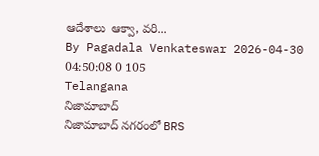ఆదేశాలు  ఆక్వా, వరి...
By Pagadala Venkateswar 2026-04-30 04:50:08 0 105
Telangana
నిజామాబాద్
నిజామాబాద్ నగరంలో BRS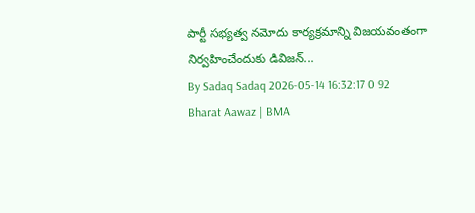పార్టీ సభ్యత్వ నమోదు కార్యక్రమాన్ని విజయవంతంగా నిర్వహించేందుకు డివిజన్...
By Sadaq Sadaq 2026-05-14 16:32:17 0 92
Bharat Aawaz | BMA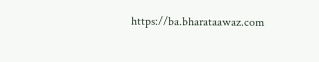https://ba.bharataawaz.com